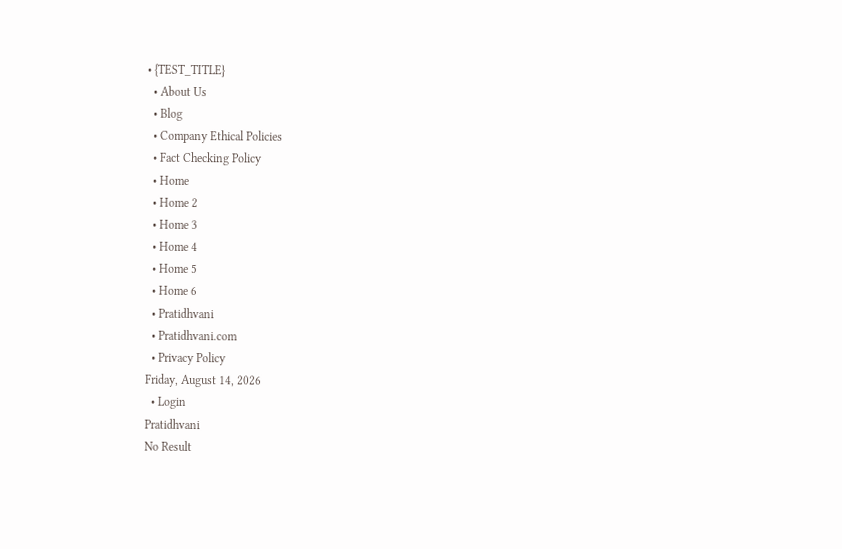• {TEST_TITLE}
  • About Us
  • Blog
  • Company Ethical Policies
  • Fact Checking Policy
  • Home
  • Home 2
  • Home 3
  • Home 4
  • Home 5
  • Home 6
  • Pratidhvani
  • Pratidhvani.com
  • Privacy Policy
Friday, August 14, 2026
  • Login
Pratidhvani
No Result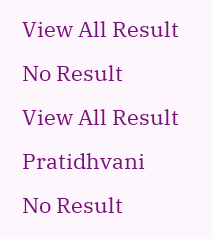View All Result
No Result
View All Result
Pratidhvani
No Result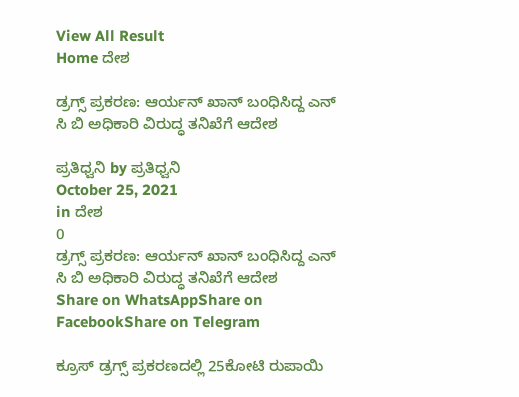View All Result
Home ದೇಶ

ಡ್ರಗ್ಸ್ ಪ್ರಕರಣ: ಆರ್ಯನ್ ಖಾನ್ ಬಂಧಿಸಿದ್ದ ಎನ್ ಸಿ ಬಿ ಅಧಿಕಾರಿ ವಿರುದ್ಧ ತನಿಖೆಗೆ ಆದೇಶ

ಪ್ರತಿಧ್ವನಿ by ಪ್ರತಿಧ್ವನಿ
October 25, 2021
in ದೇಶ
0
ಡ್ರಗ್ಸ್ ಪ್ರಕರಣ: ಆರ್ಯನ್ ಖಾನ್ ಬಂಧಿಸಿದ್ದ ಎನ್ ಸಿ ಬಿ ಅಧಿಕಾರಿ ವಿರುದ್ಧ ತನಿಖೆಗೆ ಆದೇಶ
Share on WhatsAppShare on FacebookShare on Telegram

ಕ್ರೂಸ್‌ ಡ್ರಗ್ಸ್‌ ಪ್ರಕರಣದಲ್ಲಿ 25ಕೋಟಿ ರುಪಾಯಿ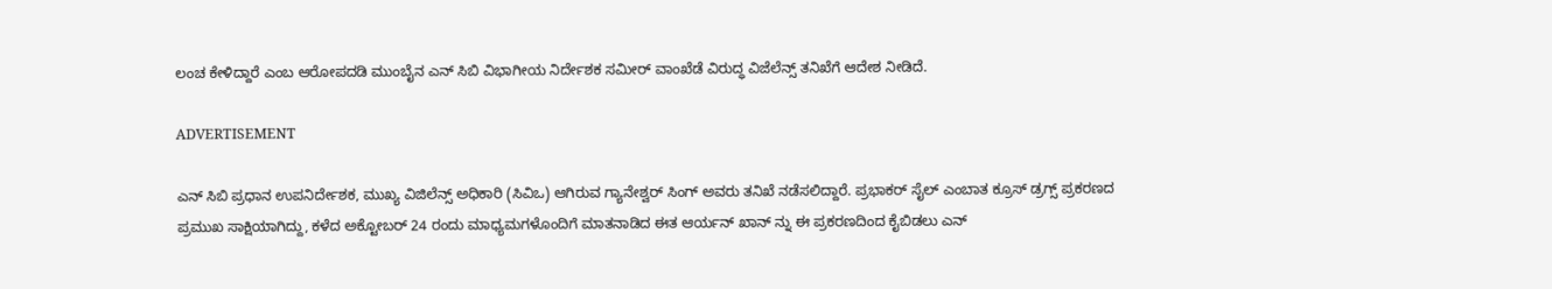ಲಂಚ ಕೇಳಿದ್ದಾರೆ ಎಂಬ ಆರೋಪದಡಿ ಮುಂಬೈನ ಎನ್‌ ಸಿಬಿ ವಿಭಾಗೀಯ ನಿರ್ದೇಶಕ ಸಮೀರ್‌ ವಾಂಖೆಡೆ ವಿರುದ್ಧ ವಿಜೆಲೆನ್ಸ್‌ ತನಿಖೆಗೆ ಆದೇಶ ನೀಡಿದೆ.

ADVERTISEMENT

ಎನ್ ಸಿಬಿ ಪ್ರಧಾನ ಉಪನಿರ್ದೇಶಕ, ಮುಖ್ಯ ವಿಜಿಲೆನ್ಸ್ ಅಧಿಕಾರಿ (ಸಿವಿಒ) ಆಗಿರುವ ಗ್ಯಾನೇಶ್ವರ್ ಸಿಂಗ್ ಅವರು ತನಿಖೆ ನಡೆಸಲಿದ್ದಾರೆ. ಪ್ರಭಾಕರ್ ಸೈಲ್ ಎಂಬಾತ ಕ್ರೂಸ್ ಡ್ರಗ್ಸ್ ಪ್ರಕರಣದ ಪ್ರಮುಖ ಸಾಕ್ಷಿಯಾಗಿದ್ದು, ಕಳೆದ ಅಕ್ಟೋಬರ್‌ 24 ರಂದು ಮಾಧ್ಯಮಗಳೊಂದಿಗೆ ಮಾತನಾಡಿದ ಈತ ಆರ್ಯನ್ ಖಾನ್ ನ್ನು ಈ ಪ್ರಕರಣದಿಂದ ಕೈಬಿಡಲು ಎನ್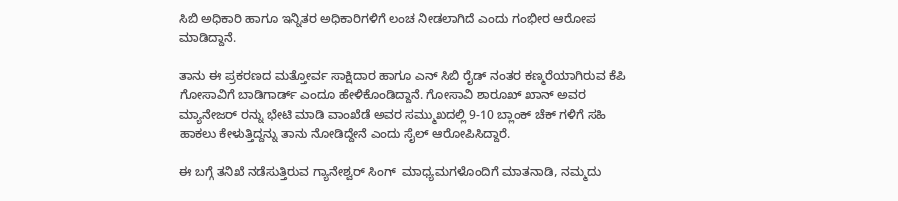ಸಿಬಿ ಅಧಿಕಾರಿ ಹಾಗೂ ಇನ್ನಿತರ ಅಧಿಕಾರಿಗಳಿಗೆ ಲಂಚ ನೀಡಲಾಗಿದೆ ಎಂದು ಗಂಭೀರ ಆರೋಪ ಮಾಡಿದ್ದಾನೆ.

ತಾನು ಈ ಪ್ರಕರಣದ ಮತ್ತೋರ್ವ ಸಾಕ್ಷಿದಾರ ಹಾಗೂ ಎನ್ ಸಿಬಿ ರೈಡ್ ನಂತರ ಕಣ್ಮರೆಯಾಗಿರುವ ಕೆಪಿ ಗೋಸಾವಿಗೆ ಬಾಡಿಗಾರ್ಡ್ ಎಂದೂ ಹೇಳಿಕೊಂಡಿದ್ದಾನೆ. ಗೋಸಾವಿ ಶಾರೂಖ್ ಖಾನ್ ಅವರ ಮ್ಯಾನೇಜರ್ ರನ್ನು ಭೇಟಿ ಮಾಡಿ ವಾಂಖೆಡೆ ಅವರ ಸಮ್ಮುಖದಲ್ಲಿ 9-10 ಬ್ಲಾಂಕ್ ಚೆಕ್ ಗಳಿಗೆ ಸಹಿ ಹಾಕಲು ಕೇಳುತ್ತಿದ್ದನ್ನು ತಾನು ನೋಡಿದ್ದೇನೆ ಎಂದು ಸೈಲ್ ಆರೋಪಿಸಿದ್ದಾರೆ.

ಈ ಬಗ್ಗೆ ತನಿಖೆ ನಡೆಸುತ್ತಿರುವ ಗ್ಯಾನೇಶ್ವರ್ ಸಿಂಗ್  ಮಾಧ್ಯಮಗಳೊಂದಿಗೆ ಮಾತನಾಡಿ, ನಮ್ಮದು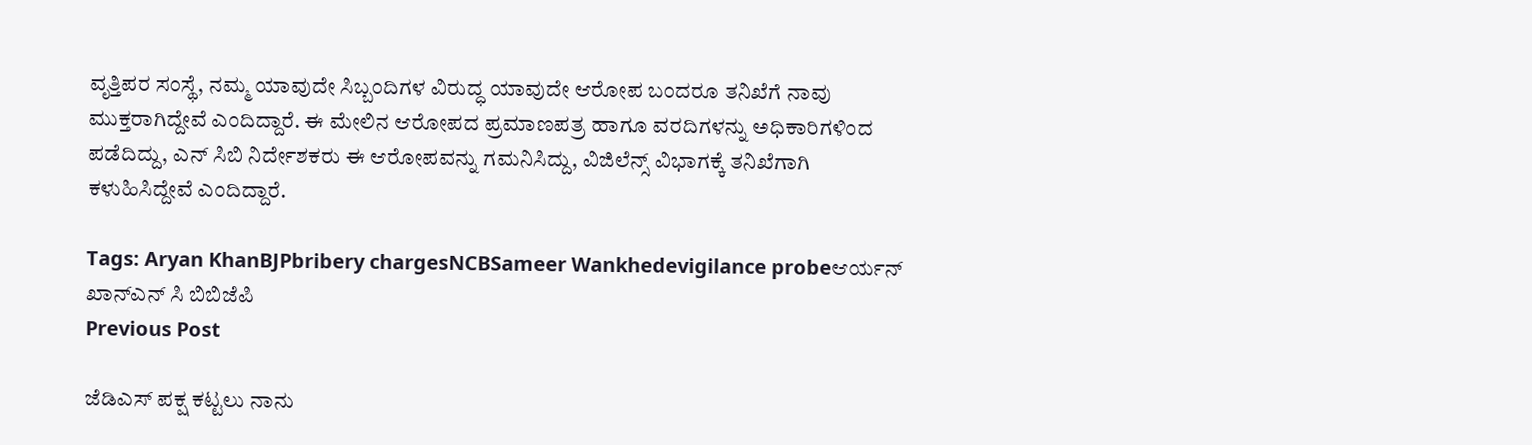ವೃತ್ತಿಪರ ಸಂಸ್ಥೆ, ನಮ್ಮ ಯಾವುದೇ ಸಿಬ್ಬಂದಿಗಳ ವಿರುದ್ಧ ಯಾವುದೇ ಆರೋಪ ಬಂದರೂ ತನಿಖೆಗೆ ನಾವು ಮುಕ್ತರಾಗಿದ್ದೇವೆ ಎಂದಿದ್ದಾರೆ. ಈ ಮೇಲಿನ ಆರೋಪದ ಪ್ರಮಾಣಪತ್ರ ಹಾಗೂ ವರದಿಗಳನ್ನು ಅಧಿಕಾರಿಗಳಿಂದ ಪಡೆದಿದ್ದು, ಎನ್‌ ಸಿಬಿ ನಿರ್ದೇಶಕರು ಈ ಆರೋಪವನ್ನು ಗಮನಿಸಿದ್ದು, ವಿಜಿಲೆನ್ಸ್‌ ವಿಭಾಗಕ್ಕೆ ತನಿಖೆಗಾಗಿ ಕಳುಹಿಸಿದ್ದೇವೆ ಎಂದಿದ್ದಾರೆ.

Tags: Aryan KhanBJPbribery chargesNCBSameer Wankhedevigilance probeಆರ್ಯನ್ ಖಾನ್ಎನ್ ಸಿ ಬಿಬಿಜೆಪಿ
Previous Post

ಜೆಡಿಎಸ್‌ ಪಕ್ಷ ಕಟ್ಟಲು ನಾನು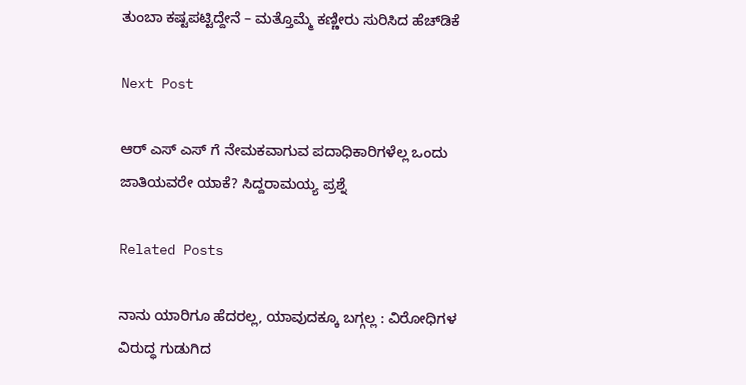ತುಂಬಾ ಕಷ್ಟಪಟ್ಟಿದ್ದೇನೆ – ಮತ್ತೊಮ್ಮೆ ಕಣ್ಣೀರು ಸುರಿಸಿದ ಹೆಚ್‌ಡಿಕೆ

Next Post

ಆರ್ ಎಸ್ ಎಸ್ ಗೆ ನೇಮಕವಾಗುವ ಪದಾಧಿಕಾರಿಗಳೆಲ್ಲ ಒಂದು ಜಾತಿಯವರೇ ಯಾಕೆ? ಸಿದ್ದರಾಮಯ್ಯ ಪ್ರಶ್ನೆ

Related Posts

ನಾನು ಯಾರಿಗೂ ಹೆದರಲ್ಲ, ಯಾವುದಕ್ಕೂ ಬಗ್ಗಲ್ಲ : ವಿರೋಧಿಗಳ ವಿರುದ್ಧ ಗುಡುಗಿದ‌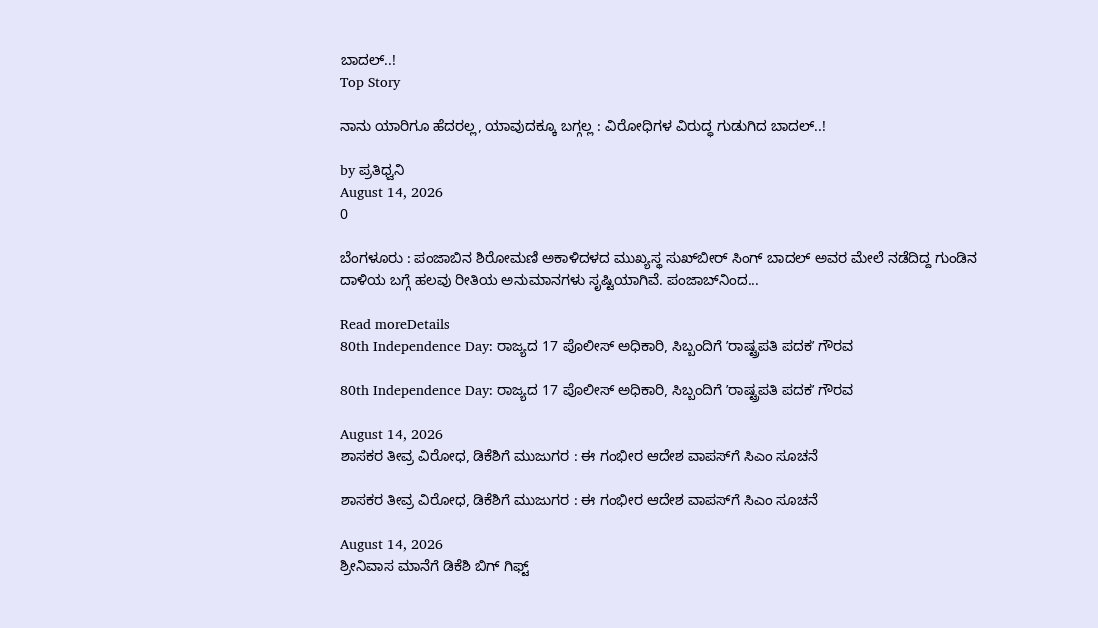ಬಾದಲ್..!
Top Story

ನಾನು ಯಾರಿಗೂ ಹೆದರಲ್ಲ, ಯಾವುದಕ್ಕೂ ಬಗ್ಗಲ್ಲ : ವಿರೋಧಿಗಳ ವಿರುದ್ಧ ಗುಡುಗಿದ‌ ಬಾದಲ್..!

by ಪ್ರತಿಧ್ವನಿ
August 14, 2026
0

ಬೆಂಗಳೂರು : ಪಂಜಾಬಿನ ಶಿರೋಮಣಿ ಅಕಾಳಿದಳದ ಮುಖ್ಯಸ್ಥ ಸುಖ್‌ಬೀರ್‌ ಸಿಂಗ್‌ ಬಾದಲ್‌ ಅವರ ಮೇಲೆ ನಡೆದಿದ್ದ ಗುಂಡಿನ ದಾಳಿಯ ಬಗ್ಗೆ ಹಲವು ರೀತಿಯ ಅನುಮಾನಗಳು ಸೃಷ್ಟಿಯಾಗಿವೆ. ಪಂಜಾಬ್‌ನಿಂದ...

Read moreDetails
80th Independence Day: ರಾಜ್ಯದ 17 ಪೊಲೀಸ್ ಅಧಿಕಾರಿ, ಸಿಬ್ಬಂದಿಗೆ ʼರಾಷ್ಟ್ರಪತಿ ಪದಕʼ ಗೌರವ

80th Independence Day: ರಾಜ್ಯದ 17 ಪೊಲೀಸ್ ಅಧಿಕಾರಿ, ಸಿಬ್ಬಂದಿಗೆ ʼರಾಷ್ಟ್ರಪತಿ ಪದಕʼ ಗೌರವ

August 14, 2026
ಶಾಸಕರ ತೀವ್ರ ವಿರೋಧ, ಡಿಕೆಶಿಗೆ ಮುಜುಗರ : ಈ ಗಂಭೀರ ಆದೇಶ ವಾಪಸ್‌ಗೆ ಸಿಎಂ ಸೂಚನೆ

ಶಾಸಕರ ತೀವ್ರ ವಿರೋಧ, ಡಿಕೆಶಿಗೆ ಮುಜುಗರ : ಈ ಗಂಭೀರ ಆದೇಶ ವಾಪಸ್‌ಗೆ ಸಿಎಂ ಸೂಚನೆ

August 14, 2026
ಶ್ರೀನಿವಾಸ ಮಾನೆಗೆ ಡಿಕೆಶಿ ಬಿಗ್‌ ಗಿಫ್ಟ್‌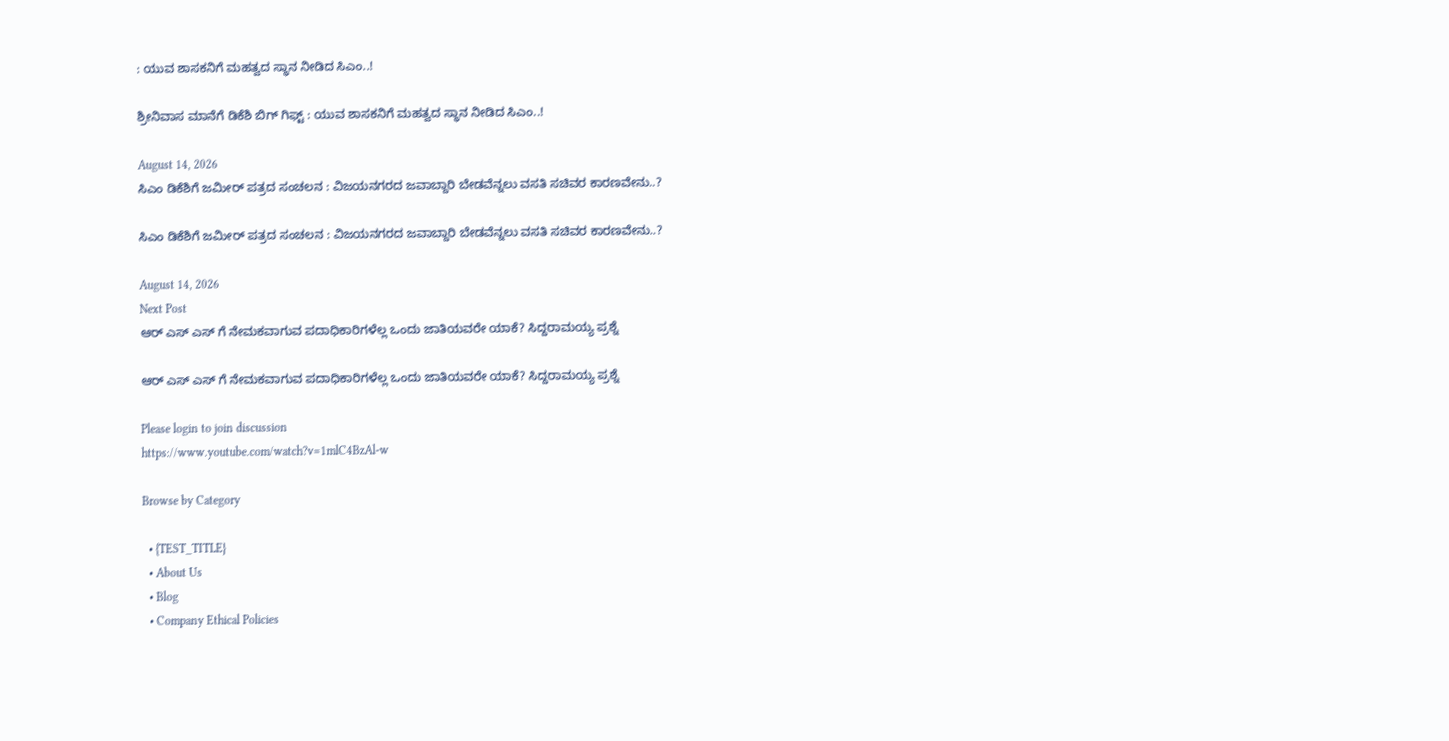: ಯುವ ಶಾಸಕನಿಗೆ ಮಹತ್ವದ ಸ್ಥಾನ ನೀಡಿದ ಸಿಎಂ..!

ಶ್ರೀನಿವಾಸ ಮಾನೆಗೆ ಡಿಕೆಶಿ ಬಿಗ್‌ ಗಿಫ್ಟ್‌ : ಯುವ ಶಾಸಕನಿಗೆ ಮಹತ್ವದ ಸ್ಥಾನ ನೀಡಿದ ಸಿಎಂ..!

August 14, 2026
ಸಿಎಂ ಡಿಕೆಶಿಗೆ ಜಮೀರ್‌ ಪತ್ರದ ಸಂಚಲನ : ವಿಜಯನಗರದ ಜವಾಬ್ದಾರಿ ಬೇಡವೆನ್ನಲು ವಸತಿ ಸಚಿವರ ಕಾರಣವೇನು..?

ಸಿಎಂ ಡಿಕೆಶಿಗೆ ಜಮೀರ್‌ ಪತ್ರದ ಸಂಚಲನ : ವಿಜಯನಗರದ ಜವಾಬ್ದಾರಿ ಬೇಡವೆನ್ನಲು ವಸತಿ ಸಚಿವರ ಕಾರಣವೇನು..?

August 14, 2026
Next Post
ಆರ್ ಎಸ್ ಎಸ್ ಗೆ ನೇಮಕವಾಗುವ ಪದಾಧಿಕಾರಿಗಳೆಲ್ಲ ಒಂದು ಜಾತಿಯವರೇ ಯಾಕೆ? ಸಿದ್ದರಾಮಯ್ಯ ಪ್ರಶ್ನೆ

ಆರ್ ಎಸ್ ಎಸ್ ಗೆ ನೇಮಕವಾಗುವ ಪದಾಧಿಕಾರಿಗಳೆಲ್ಲ ಒಂದು ಜಾತಿಯವರೇ ಯಾಕೆ? ಸಿದ್ದರಾಮಯ್ಯ ಪ್ರಶ್ನೆ

Please login to join discussion
https://www.youtube.com/watch?v=1mlC4BzAl-w

Browse by Category

  • {TEST_TITLE}
  • About Us
  • Blog
  • Company Ethical Policies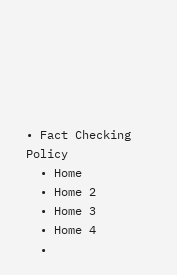• Fact Checking Policy
  • Home
  • Home 2
  • Home 3
  • Home 4
  •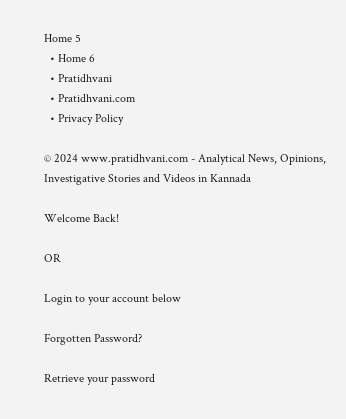Home 5
  • Home 6
  • Pratidhvani
  • Pratidhvani.com
  • Privacy Policy

© 2024 www.pratidhvani.com - Analytical News, Opinions, Investigative Stories and Videos in Kannada

Welcome Back!

OR

Login to your account below

Forgotten Password?

Retrieve your password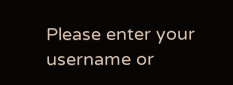Please enter your username or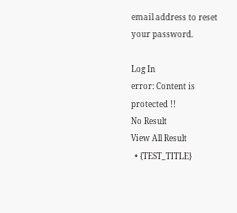email address to reset your password.

Log In
error: Content is protected !!
No Result
View All Result
  • {TEST_TITLE}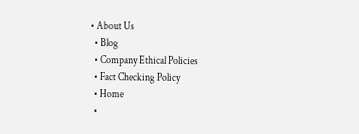• About Us
  • Blog
  • Company Ethical Policies
  • Fact Checking Policy
  • Home
  •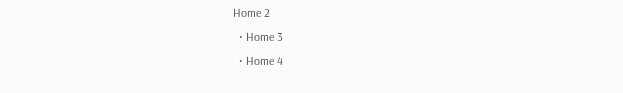Home 2
  • Home 3
  • Home 4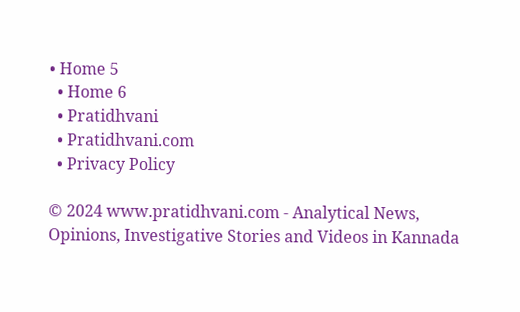• Home 5
  • Home 6
  • Pratidhvani
  • Pratidhvani.com
  • Privacy Policy

© 2024 www.pratidhvani.com - Analytical News, Opinions, Investigative Stories and Videos in Kannada